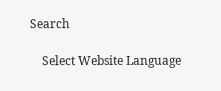Search

    Select Website Language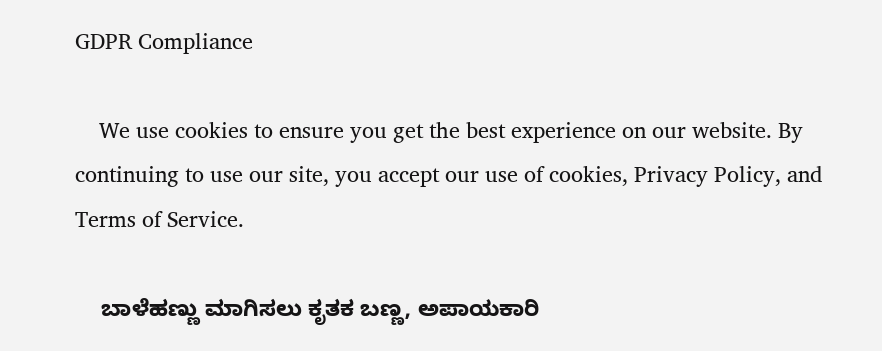GDPR Compliance

    We use cookies to ensure you get the best experience on our website. By continuing to use our site, you accept our use of cookies, Privacy Policy, and Terms of Service.

    ಬಾಳೆಹಣ್ಣು ಮಾಗಿಸಲು ಕೃತಕ ಬಣ್ಣ, ಅಪಾಯಕಾರಿ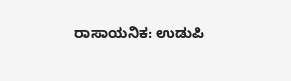ರಾಸಾಯನಿಕ: ಉಡುಪಿ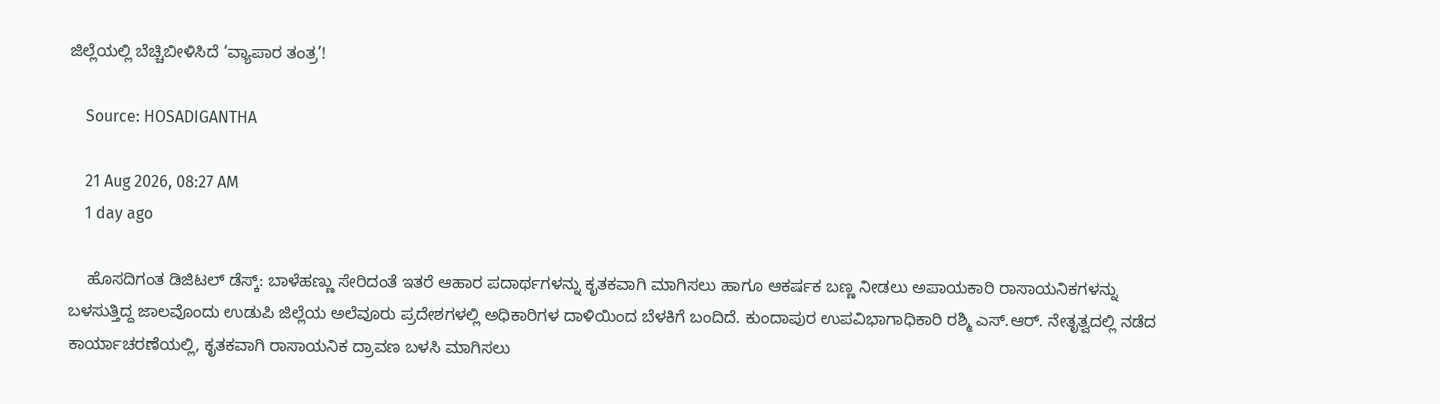ಜಿಲ್ಲೆಯಲ್ಲಿ ಬೆಚ್ಚಿಬೀಳಿಸಿದೆ ‘ವ್ಯಾಪಾರ ತಂತ್ರ’!

    Source: HOSADIGANTHA

    21 Aug 2026, 08:27 AM
    1 day ago

    ಹೊಸದಿಗಂತ ಡಿಜಿಟಲ್‌ ಡೆಸ್ಕ್: ಬಾಳೆಹಣ್ಣು ಸೇರಿದಂತೆ ಇತರೆ ಆಹಾರ ಪದಾರ್ಥಗಳನ್ನು ಕೃತಕವಾಗಿ ಮಾಗಿಸಲು ಹಾಗೂ ಆಕರ್ಷಕ ಬಣ್ಣ ನೀಡಲು ಅಪಾಯಕಾರಿ ರಾಸಾಯನಿಕಗಳನ್ನು ಬಳಸುತ್ತಿದ್ದ ಜಾಲವೊಂದು ಉಡುಪಿ ಜಿಲ್ಲೆಯ ಅಲೆವೂರು ಪ್ರದೇಶಗಳಲ್ಲಿ ಅಧಿಕಾರಿಗಳ ದಾಳಿಯಿಂದ ಬೆಳಕಿಗೆ ಬಂದಿದೆ. ಕುಂದಾಪುರ ಉಪವಿಭಾಗಾಧಿಕಾರಿ ರಶ್ಮಿ ಎಸ್.ಆರ್. ನೇತೃತ್ವದಲ್ಲಿ ನಡೆದ ಕಾರ್ಯಾಚರಣೆಯಲ್ಲಿ, ಕೃತಕವಾಗಿ ರಾಸಾಯನಿಕ ದ್ರಾವಣ ಬಳಸಿ ಮಾಗಿಸಲು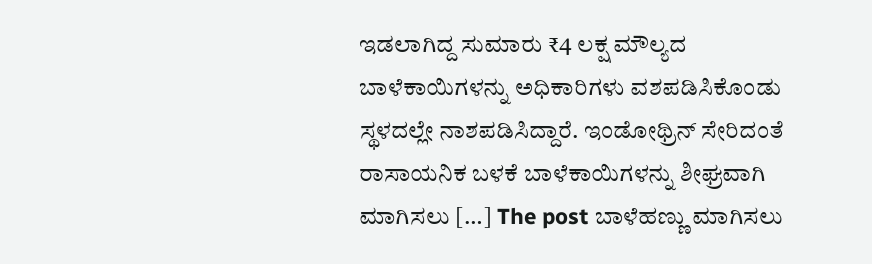ಇಡಲಾಗಿದ್ದ ಸುಮಾರು ₹4 ಲಕ್ಷ ಮೌಲ್ಯದ ಬಾಳೆಕಾಯಿಗಳನ್ನು ಅಧಿಕಾರಿಗಳು ವಶಪಡಿಸಿಕೊಂಡು ಸ್ಥಳದಲ್ಲೇ ನಾಶಪಡಿಸಿದ್ದಾರೆ. ಇಂಡೋಥ್ರಿನ್ ಸೇರಿದಂತೆ ರಾಸಾಯನಿಕ ಬಳಕೆ ಬಾಳೆಕಾಯಿಗಳನ್ನು ಶೀಘ್ರವಾಗಿ ಮಾಗಿಸಲು […] The post ಬಾಳೆಹಣ್ಣು ಮಾಗಿಸಲು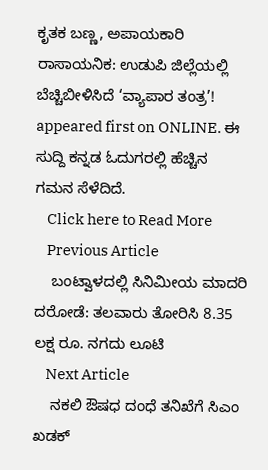ಕೃತಕ ಬಣ್ಣ, ಅಪಾಯಕಾರಿ ರಾಸಾಯನಿಕ: ಉಡುಪಿ ಜಿಲ್ಲೆಯಲ್ಲಿ ಬೆಚ್ಚಿಬೀಳಿಸಿದೆ ‘ವ್ಯಾಪಾರ ತಂತ್ರ’! appeared first on ONLINE. ಈ ಸುದ್ದಿ ಕನ್ನಡ ಓದುಗರಲ್ಲಿ ಹೆಚ್ಚಿನ ಗಮನ ಸೆಳೆದಿದೆ.
    Click here to Read More
    Previous Article
    ಬಂಟ್ವಾಳದಲ್ಲಿ ಸಿನಿಮೀಯ ಮಾದರಿ ದರೋಡೆ: ತಲವಾರು ತೋರಿಸಿ 8.35 ಲಕ್ಷ ರೂ. ನಗದು ಲೂಟಿ
    Next Article
    ನಕಲಿ ಔಷಧ ದಂಧೆ ತನಿಖೆಗೆ ಸಿಎಂ ಖಡಕ್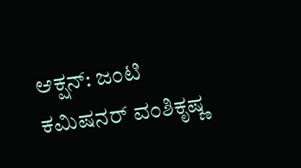ಆಕ್ಷನ್: ಜಂಟಿ ಕಮಿಷನರ್ ವಂಶಿಕೃಷ್ಣ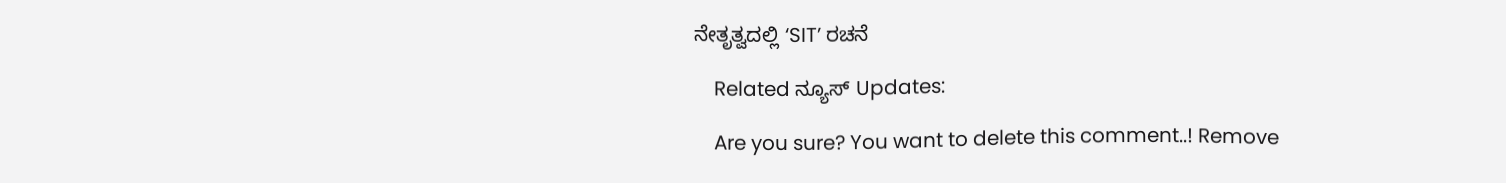ನೇತೃತ್ವದಲ್ಲಿ ‘SIT’ ರಚನೆ

    Related ನ್ಯೂಸ್ Updates:

    Are you sure? You want to delete this comment..! Remove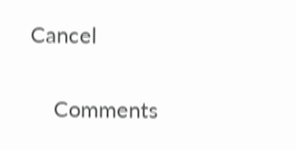Cancel

    Comments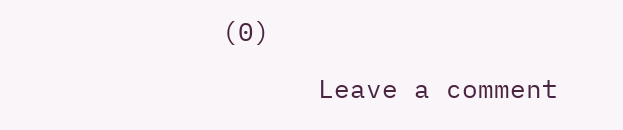(0)

      Leave a comment